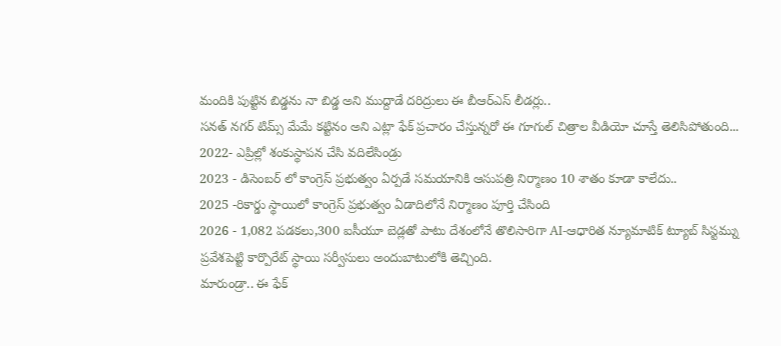మందికి పుట్టిన బిడ్డను నా బిడ్డ అని ముద్దాడే దరిద్రులు ఈ బీఆర్ఎస్ లీడర్లు..
సనత్ నగర్ టిమ్స్ మేమే కట్టినం అని ఎట్లా ఫేక్ ప్రచారం చేస్తున్నరో ఈ గూగుల్ చిత్రాల వీడియో చూస్తే తెలిసిపోతుంది...
2022- ఎప్రిల్లో శంకుస్థాపన చేసి వదిలేసిండ్రు
2023 - డిసెంబర్ లో కాంగ్రెస్ ప్రభుత్వం ఏర్పడే సమయానికి ఆసుపత్రి నిర్మాణం 10 శాతం కూడా కాలేదు..
2025 -రికార్డు స్థాయిలో కాంగ్రెస్ ప్రభుత్వం ఏడాదిలోనే నిర్మాణం పూర్తి చేసింది
2026 - 1,082 పడకలు,300 ఐసీయూ బెడ్లతో పాటు దేశంలోనే తొలిసారిగా AI-ఆధారిత న్యూమాటిక్ ట్యూబ్ సిస్టమ్ను ప్రవేశపెట్టి కార్పొరేట్ స్థాయి సర్వీసులు అందుబాటులోకి తెచ్చింది.
మారుండ్రా.. ఈ ఫేక్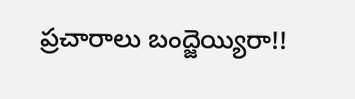ప్రచారాలు బంద్జెయ్యిరా!!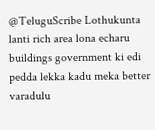@TeluguScribe Lothukunta lanti rich area lona echaru buildings government ki edi pedda lekka kadu meka better varadulu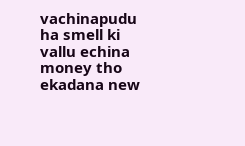vachinapudu ha smell ki vallu echina money tho ekadana new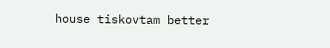house tiskovtam better